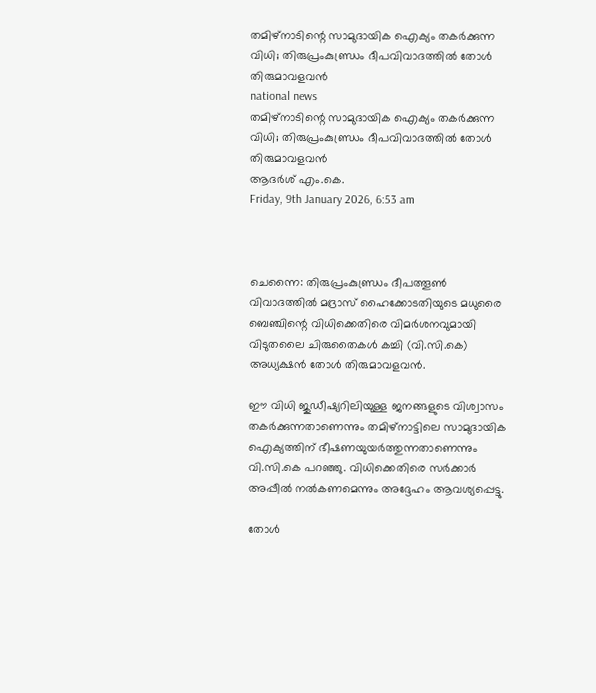തമിഴ്നാടിന്റെ സാമുദായിക ഐക്യം തകര്‍ക്കുന്ന വിധി; തിരുപ്രംകുണ്ഡ്രം ദീപവിവാദത്തില്‍ തോള്‍ തിരുമാവളവന്‍
national news
തമിഴ്നാടിന്റെ സാമുദായിക ഐക്യം തകര്‍ക്കുന്ന വിധി; തിരുപ്രംകുണ്ഡ്രം ദീപവിവാദത്തില്‍ തോള്‍ തിരുമാവളവന്‍
ആദര്‍ശ് എം.കെ.
Friday, 9th January 2026, 6:53 am



ചെന്നൈ: തിരുപ്രംകുണ്ഡ്രം ദീപത്തൂണ്‍ വിവാദത്തില്‍ മദ്രാസ് ഹൈക്കോടതിയുടെ മധുരൈ ബെഞ്ചിന്റെ വിധിക്കെതിരെ വിമര്‍ശനവുമായി വിടുതലൈ ചിരുതൈകള്‍ കച്ചി (വി.സി.കെ) അധ്യക്ഷന്‍ തോള്‍ തിരുമാവളവന്‍.

ഈ വിധി ജുഡീഷ്യറിലിയുള്ള ജനങ്ങളുടെ വിശ്വാസം തകര്‍ക്കുന്നതാണെന്നും തമിഴ്‌നാട്ടിലെ സാമുദായിക ഐക്യത്തിന് ഭീഷണയുയര്‍ത്തുന്നതാണെന്നും വി.സി.കെ പറഞ്ഞു. വിധിക്കെതിരെ സര്‍ക്കാര്‍ അപ്പീല്‍ നല്‍കണമെന്നും അദ്ദേഹം ആവശ്യപ്പെട്ടു.

തോള്‍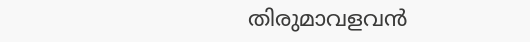തിരുമാവളവന്‍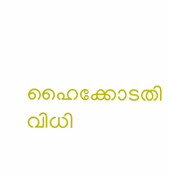ഹൈക്കോടതി വിധി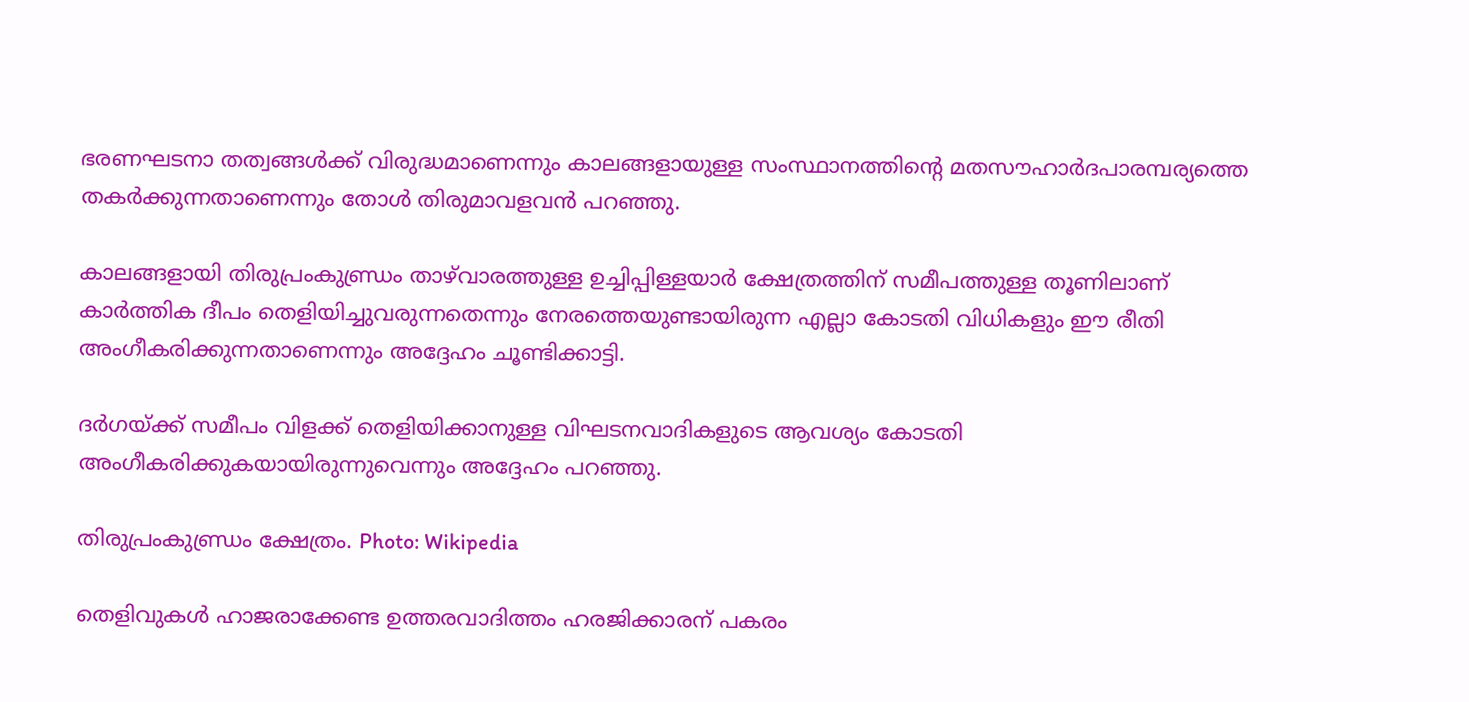ഭരണഘടനാ തത്വങ്ങള്‍ക്ക് വിരുദ്ധമാണെന്നും കാലങ്ങളായുള്ള സംസ്ഥാനത്തിന്റെ മതസൗഹാര്‍ദപാരമ്പര്യത്തെ തകര്‍ക്കുന്നതാണെന്നും തോള്‍ തിരുമാവളവന്‍ പറഞ്ഞു.

കാലങ്ങളായി തിരുപ്രംകുണ്ഡ്രം താഴ്‌വാരത്തുള്ള ഉച്ചിപ്പിള്ളയാര്‍ ക്ഷേത്രത്തിന് സമീപത്തുള്ള തൂണിലാണ് കാര്‍ത്തിക ദീപം തെളിയിച്ചുവരുന്നതെന്നും നേരത്തെയുണ്ടായിരുന്ന എല്ലാ കോടതി വിധികളും ഈ രീതി അംഗീകരിക്കുന്നതാണെന്നും അദ്ദേഹം ചൂണ്ടിക്കാട്ടി.

ദര്‍ഗയ്ക്ക് സമീപം വിളക്ക് തെളിയിക്കാനുള്ള വിഘടനവാദികളുടെ ആവശ്യം കോടതി അംഗീകരിക്കുകയായിരുന്നുവെന്നും അദ്ദേഹം പറഞ്ഞു.

തിരുപ്രംകുണ്ഡ്രം ക്ഷേത്രം. Photo: Wikipedia

തെളിവുകള്‍ ഹാജരാക്കേണ്ട ഉത്തരവാദിത്തം ഹരജിക്കാരന് പകരം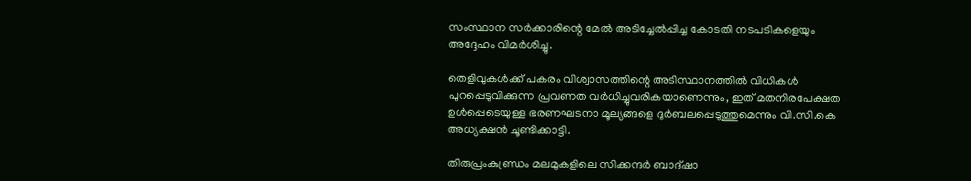സംസ്ഥാന സര്‍ക്കാരിന്റെ മേല്‍ അടിച്ചേല്‍പ്പിച്ച കോടതി നടപടികളെയും അദ്ദേഹം വിമര്‍ശിച്ചു.

തെളിവുകള്‍ക്ക് പകരം വിശ്വാസത്തിന്റെ അടിസ്ഥാനത്തില്‍ വിധികള്‍ പുറപ്പെടുവിക്കുന്ന പ്രവണത വര്‍ധിച്ചുവരികയാണെന്നും, ഇത് മതനിരപേക്ഷത ഉള്‍പ്പെടെയുള്ള ഭരണഘടനാ മൂല്യങ്ങളെ ദുര്‍ബലപ്പെടുത്തുമെന്നും വി.സി.കെ അധ്യക്ഷന്‍ ചൂണ്ടിക്കാട്ടി.

തിരുപ്രംകുണ്ഡ്രം മലമുകളിലെ സിക്കന്ദര്‍ ബാദ്ഷാ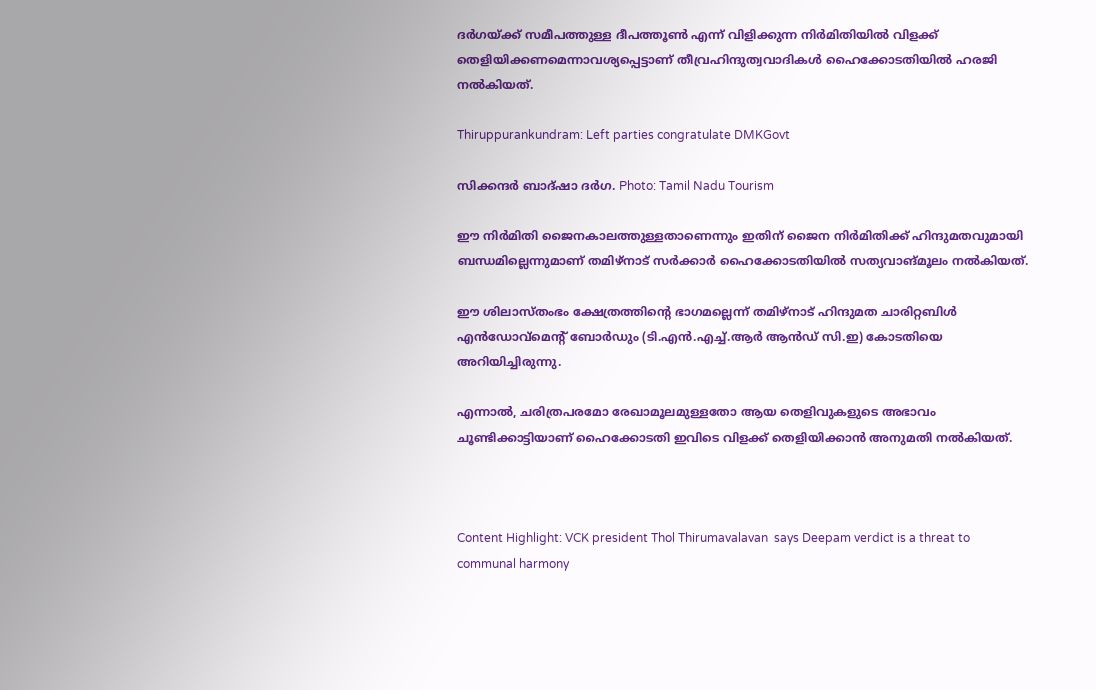ദര്‍ഗയ്ക്ക് സമീപത്തുള്ള ദീപത്തൂണ്‍ എന്ന് വിളിക്കുന്ന നിര്‍മിതിയില്‍ വിളക്ക് തെളിയിക്കണമെന്നാവശ്യപ്പെട്ടാണ് തീവ്രഹിന്ദുത്വവാദികള്‍ ഹൈക്കോടതിയില്‍ ഹരജി നല്‍കിയത്.

Thiruppurankundram: Left parties congratulate DMKGovt

സിക്കന്ദര്‍ ബാദ്ഷാ ദര്‍ഗ. Photo: Tamil Nadu Tourism

ഈ നിര്‍മിതി ജൈനകാലത്തുള്ളതാണെന്നും ഇതിന് ജൈന നിര്‍മിതിക്ക് ഹിന്ദുമതവുമായി ബന്ധമില്ലെന്നുമാണ് തമിഴ്‌നാട് സര്‍ക്കാര്‍ ഹൈക്കോടതിയില്‍ സത്യവാങ്മൂലം നല്‍കിയത്.

ഈ ശിലാസ്തംഭം ക്ഷേത്രത്തിന്റെ ഭാഗമല്ലെന്ന് തമിഴ്‌നാട് ഹിന്ദുമത ചാരിറ്റബിള്‍ എന്‍ഡോവ്‌മെന്റ് ബോര്‍ഡും (ടി.എന്‍.എച്ച്.ആര്‍ ആന്‍ഡ് സി.ഇ) കോടതിയെ അറിയിച്ചിരുന്നു.

എന്നാല്‍, ചരിത്രപരമോ രേഖാമൂലമുള്ളതോ ആയ തെളിവുകളുടെ അഭാവം ചൂണ്ടിക്കാട്ടിയാണ് ഹൈക്കോടതി ഇവിടെ വിളക്ക് തെളിയിക്കാന്‍ അനുമതി നല്‍കിയത്.



Content Highlight: VCK president Thol Thirumavalavan  says Deepam verdict is a threat to communal harmony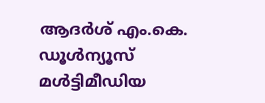ആദര്‍ശ് എം.കെ.
ഡൂള്‍ന്യൂസ് മള്‍ട്ടിമീഡിയ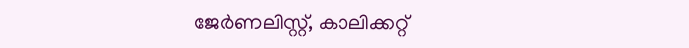ജേര്‍ണലിസ്റ്റ്, കാലിക്കറ്റ്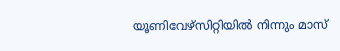യൂണിവേഴ്സിറ്റിയില്‍ നിന്നും മാസ്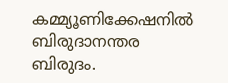കമ്മ്യൂണിക്കേഷനില്‍ ബിരുദാനന്തര ബിരുദം.